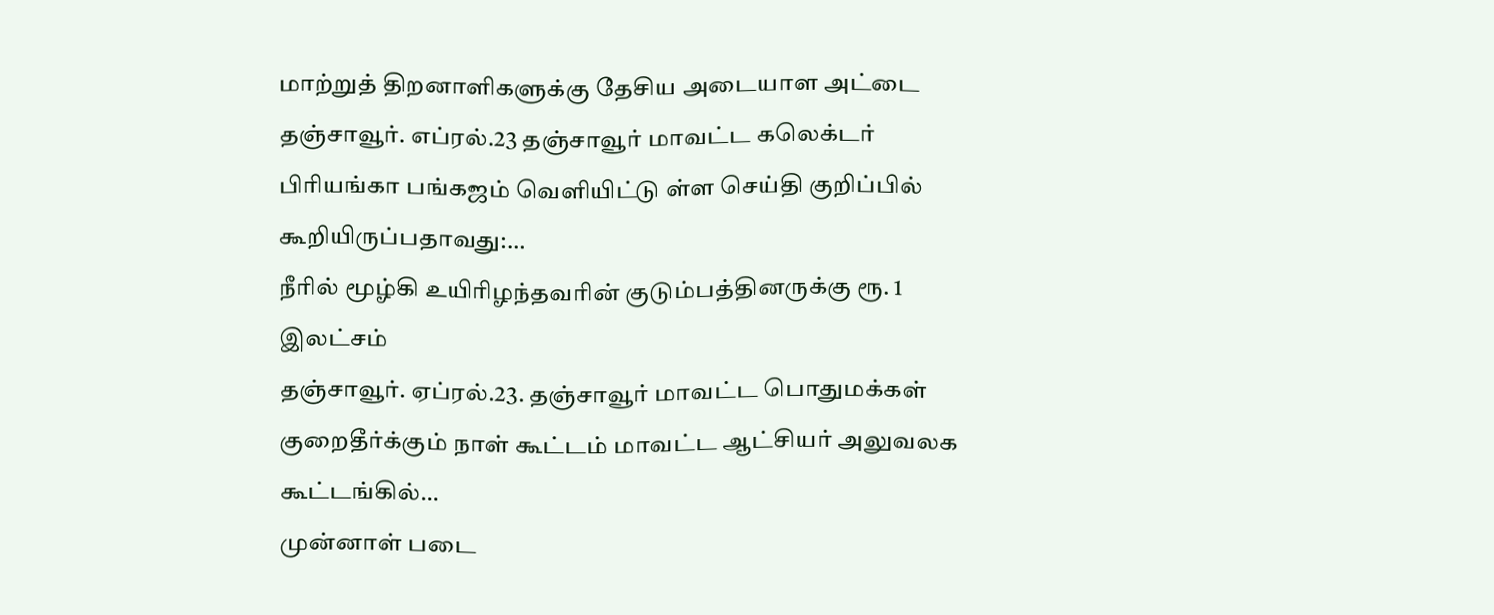மாற்றுத் திறனாளிகளுக்கு தேசிய அடையாள அட்டை
தஞ்சாவூர். எப்ரல்.23 தஞ்சாவூர் மாவட்ட கலெக்டர் பிரியங்கா பங்கஜம் வெளியிட்டு ள்ள செய்தி குறிப்பில் கூறியிருப்பதாவது:…
நீரில் மூழ்கி உயிரிழந்தவரின் குடும்பத்தினருக்கு ரூ. 1 இலட்சம்
தஞ்சாவூர். ஏப்ரல்.23. தஞ்சாவூர் மாவட்ட பொதுமக்கள் குறைதீர்க்கும் நாள் கூட்டம் மாவட்ட ஆட்சியர் அலுவலக கூட்டங்கில்…
முன்னாள் படை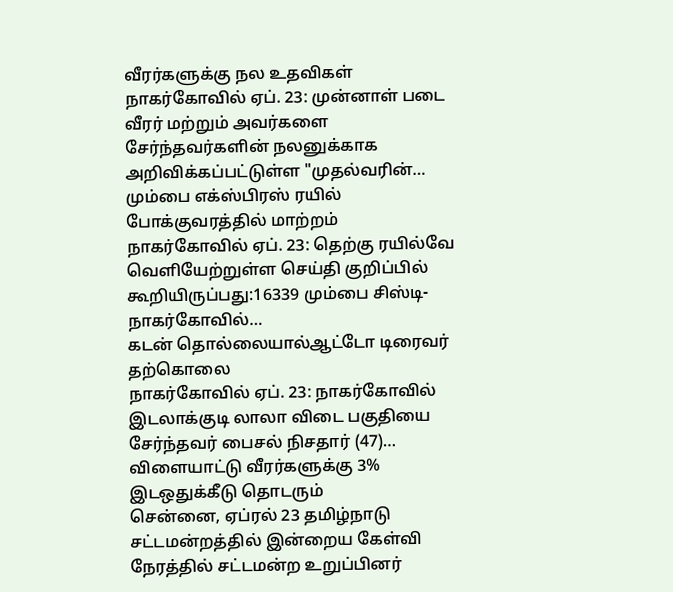வீரர்களுக்கு நல உதவிகள்
நாகர்கோவில் ஏப். 23: முன்னாள் படை வீரர் மற்றும் அவர்களை சேர்ந்தவர்களின் நலனுக்காக அறிவிக்கப்பட்டுள்ள "முதல்வரின்…
மும்பை எக்ஸ்பிரஸ் ரயில் போக்குவரத்தில் மாற்றம்
நாகர்கோவில் ஏப். 23: தெற்கு ரயில்வே வெளியேற்றுள்ள செய்தி குறிப்பில் கூறியிருப்பது:16339 மும்பை சிஸ்டி- நாகர்கோவில்…
கடன் தொல்லையால்ஆட்டோ டிரைவர் தற்கொலை
நாகர்கோவில் ஏப். 23: நாகர்கோவில் இடலாக்குடி லாலா விடை பகுதியை சேர்ந்தவர் பைசல் நிசதார் (47)…
விளையாட்டு வீரர்களுக்கு 3% இடஒதுக்கீடு தொடரும்
சென்னை, ஏப்ரல் 23 தமிழ்நாடு சட்டமன்றத்தில் இன்றைய கேள்வி நேரத்தில் சட்டமன்ற உறுப்பினர்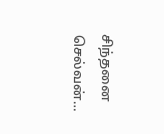சிந்தனை செல்வன்…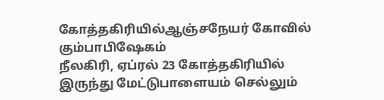கோத்தகிரியில்ஆஞ்சநேயர் கோவில் கும்பாபிஷேகம்
நீலகிரி, ஏப்ரல் 23 கோத்தகிரியில் இருந்து மேட்டுபாளையம் செல்லும்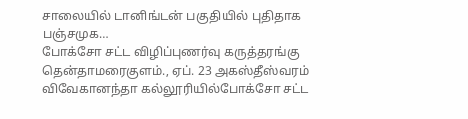சாலையில் டானிங்டன் பகுதியில் புதிதாக பஞ்சமுக…
போக்சோ சட்ட விழிப்புணர்வு கருத்தரங்கு
தென்தாமரைகுளம்., ஏப். 23 அகஸ்தீஸ்வரம் விவேகானந்தா கல்லூரியில்போக்சோ சட்ட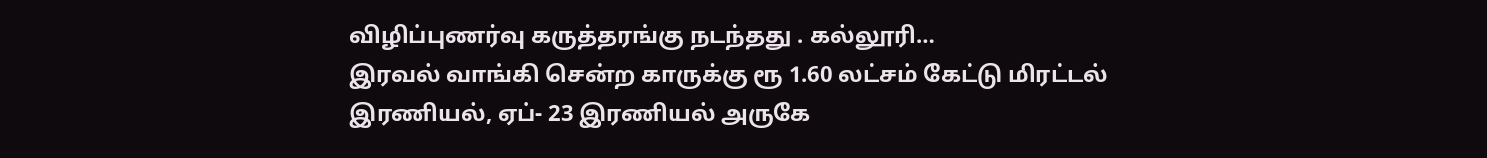விழிப்புணர்வு கருத்தரங்கு நடந்தது . கல்லூரி…
இரவல் வாங்கி சென்ற காருக்கு ரூ 1.60 லட்சம் கேட்டு மிரட்டல்
இரணியல், ஏப்- 23 இரணியல் அருகே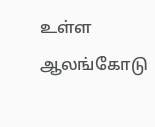உள்ள ஆலங்கோடு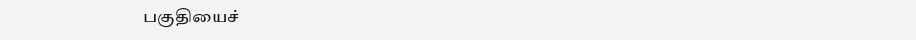பகுதியைச்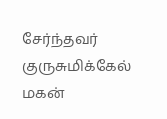சேர்ந்தவர் குருசுமிக்கேல் மகன்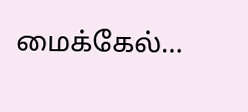மைக்கேல்…